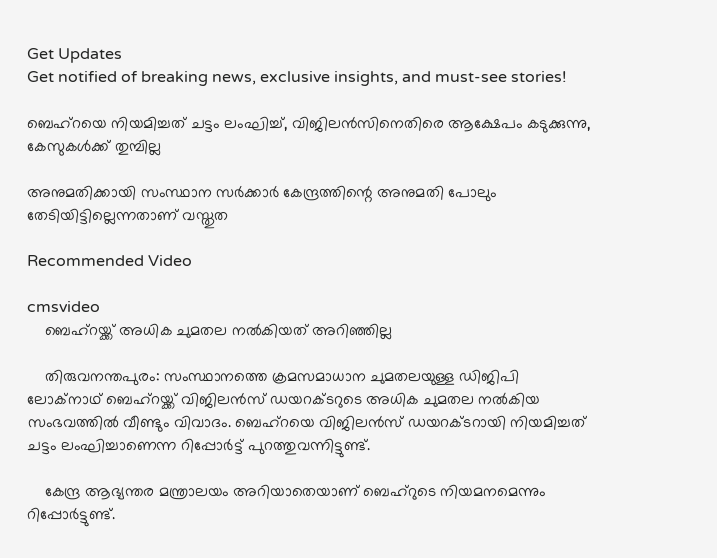Get Updates
Get notified of breaking news, exclusive insights, and must-see stories!

ബെഹ്‌റയെ നിയമിച്ചത് ചട്ടം ലംഘിച്ച്, വിജിലന്‍സിനെതിരെ ആക്ഷേപം കടുക്കുന്നു, കേസുകള്‍ക്ക് തുമ്പില്ല

അനുമതിക്കായി സംസ്ഥാന സര്‍ക്കാര്‍ കേന്ദ്രത്തിന്റെ അനുമതി പോലും തേടിയിട്ടില്ലെന്നതാണ് വസ്തുത

Recommended Video

cmsvideo
    ബെഹ്റയ്ക്ക് അധിക ചുമതല നല്‍കിയത് അറിഞ്ഞില്ല

    തിരുവനന്തപുരം: സംസ്ഥാനത്തെ ക്രമസമാധാന ചുമതലയുള്ള ഡിജിപി ലോക്‌നാഥ് ബെഹ്‌റയ്ക്ക് വിജിലന്‍സ് ഡയറക്ടറുടെ അധിക ചുമതല നല്‍കിയ സംഭവത്തില്‍ വീണ്ടും വിവാദം. ബെഹ്‌റയെ വിജിലന്‍സ് ഡയറക്ടറായി നിയമിച്ചത് ചട്ടം ലംഘിച്ചാണെന്ന റിപ്പോര്‍ട്ട് പുറത്തുവന്നിട്ടുണ്ട്.

    കേന്ദ്ര ആഭ്യന്തര മന്ത്രാലയം അറിയാതെയാണ് ബെഹ്‌റുടെ നിയമനമെന്നും റിപ്പോര്‍ട്ടുണ്ട്.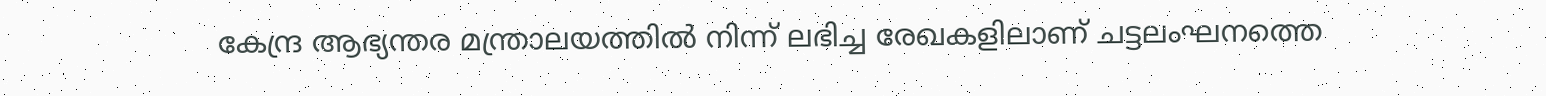കേന്ദ്ര ആഭ്യന്തര മന്ത്രാലയത്തില്‍ നിന്ന് ലഭിച്ച രേഖകളിലാണ് ചട്ടലംഘനത്തെ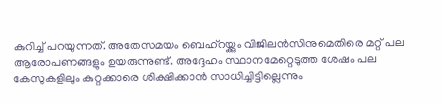കുറിച്ച് പറയുന്നത്. അതേസമയം ബെഹ്‌റയ്ക്കും വിജിലന്‍സിനുമെതിരെ മറ്റ് പല ആരോപണങ്ങളും ഉയരുന്നുണ്ട്. അദ്ദേഹം സ്ഥാനമേറ്റെടുത്ത ശേഷം പല കേസുകളിലും കുറ്റക്കാരെ ശിക്ഷിക്കാന്‍ സാധിച്ചിട്ടില്ലെന്നും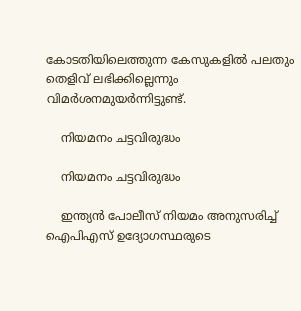കോടതിയിലെത്തുന്ന കേസുകളില്‍ പലതും തെളിവ് ലഭിക്കില്ലെന്നും വിമര്‍ശനമുയര്‍ന്നിട്ടുണ്ട്.

    നിയമനം ചട്ടവിരുദ്ധം

    നിയമനം ചട്ടവിരുദ്ധം

    ഇന്ത്യന്‍ പോലീസ് നിയമം അനുസരിച്ച് ഐപിഎസ് ഉദ്യോഗസ്ഥരുടെ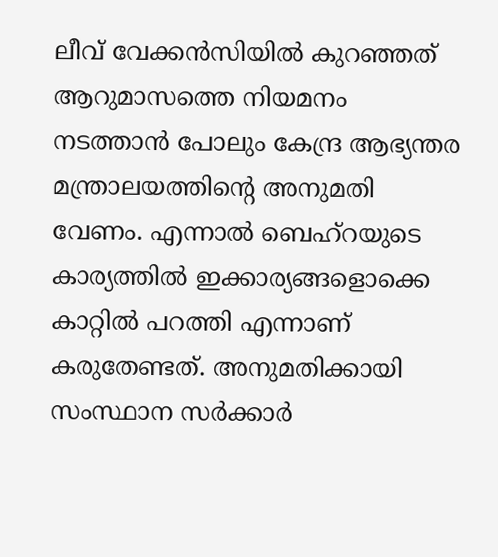ലീവ് വേക്കന്‍സിയില്‍ കുറഞ്ഞത് ആറുമാസത്തെ നിയമനം നടത്താന്‍ പോലും കേന്ദ്ര ആഭ്യന്തര മന്ത്രാലയത്തിന്റെ അനുമതി വേണം. എന്നാല്‍ ബെഹ്‌റയുടെ കാര്യത്തില്‍ ഇക്കാര്യങ്ങളൊക്കെ കാറ്റില്‍ പറത്തി എന്നാണ് കരുതേണ്ടത്. അനുമതിക്കായി സംസ്ഥാന സര്‍ക്കാര്‍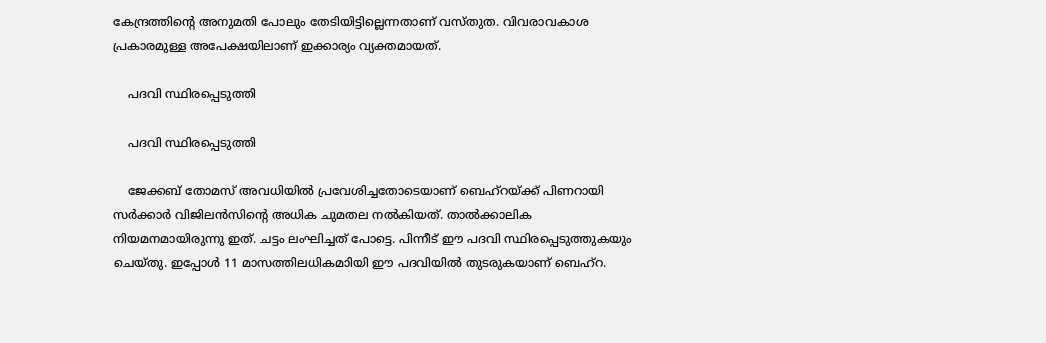കേന്ദ്രത്തിന്റെ അനുമതി പോലും തേടിയിട്ടില്ലെന്നതാണ് വസ്തുത. വിവരാവകാശ പ്രകാരമുള്ള അപേക്ഷയിലാണ് ഇക്കാര്യം വ്യക്തമായത്.

    പദവി സ്ഥിരപ്പെടുത്തി

    പദവി സ്ഥിരപ്പെടുത്തി

    ജേക്കബ് തോമസ് അവധിയില്‍ പ്രവേശിച്ചതോടെയാണ് ബെഹ്‌റയ്ക്ക് പിണറായി സര്‍ക്കാര്‍ വിജിലന്‍സിന്റെ അധിക ചുമതല നല്‍കിയത്. താല്‍ക്കാലിക നിയമനമായിരുന്നു ഇത്. ചട്ടം ലംഘിച്ചത് പോട്ടെ. പിന്നീട് ഈ പദവി സ്ഥിരപ്പെടുത്തുകയും ചെയ്തു. ഇപ്പോള്‍ 11 മാസത്തിലധികമാിയി ഈ പദവിയില്‍ തുടരുകയാണ് ബെഹ്‌റ.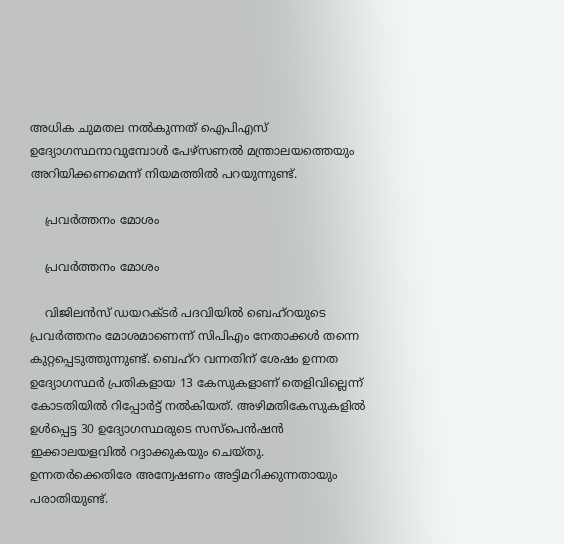അധിക ചുമതല നല്‍കുന്നത് ഐപിഎസ് ഉദ്യോഗസ്ഥനാവുമ്പോള്‍ പേഴ്‌സണല്‍ മന്ത്രാലയത്തെയും അറിയിക്കണമെന്ന് നിയമത്തില്‍ പറയുന്നുണ്ട്.

    പ്രവര്‍ത്തനം മോശം

    പ്രവര്‍ത്തനം മോശം

    വിജിലന്‍സ് ഡയറക്ടര്‍ പദവിയില്‍ ബെഹ്‌റയുടെ പ്രവര്‍ത്തനം മോശമാണെന്ന് സിപിഎം നേതാക്കള്‍ തന്നെ കുറ്റപ്പെടുത്തുന്നുണ്ട്. ബെഹ്‌റ വന്നതിന് ശേഷം ഉന്നത ഉദ്യോഗസ്ഥര്‍ പ്രതികളായ 13 കേസുകളാണ് തെളിവില്ലെന്ന് കോടതിയില്‍ റിപ്പോര്‍ട്ട് നല്‍കിയത്. അഴിമതികേസുകളില്‍ ഉള്‍പ്പെട്ട 30 ഉദ്യോഗസ്ഥരുടെ സസ്‌പെന്‍ഷന്‍ ഇക്കാലയളവില്‍ റദ്ദാക്കുകയും ചെയ്തു. ഉന്നതര്‍ക്കെതിരേ അന്വേഷണം അട്ടിമറിക്കുന്നതായും പരാതിയുണ്ട്.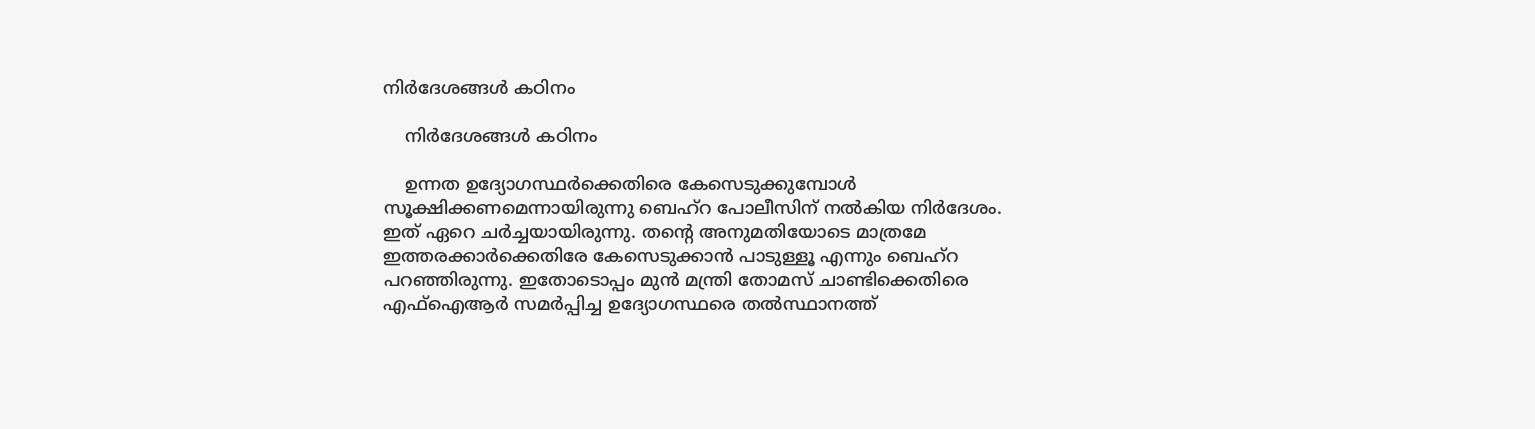നിര്‍ദേശങ്ങള്‍ കഠിനം

    നിര്‍ദേശങ്ങള്‍ കഠിനം

    ഉന്നത ഉദ്യോഗസ്ഥര്‍ക്കെതിരെ കേസെടുക്കുമ്പോള്‍ സൂക്ഷിക്കണമെന്നായിരുന്നു ബെഹ്‌റ പോലീസിന് നല്‍കിയ നിര്‍ദേശം. ഇത് ഏറെ ചര്‍ച്ചയായിരുന്നു. തന്റെ അനുമതിയോടെ മാത്രമേ ഇത്തരക്കാര്‍ക്കെതിരേ കേസെടുക്കാന്‍ പാടുള്ളൂ എന്നും ബെഹ്‌റ പറഞ്ഞിരുന്നു. ഇതോടൊപ്പം മുന്‍ മന്ത്രി തോമസ് ചാണ്ടിക്കെതിരെ എഫ്‌ഐആര്‍ സമര്‍പ്പിച്ച ഉദ്യോഗസ്ഥരെ തല്‍സ്ഥാനത്ത്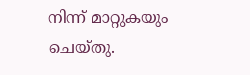നിന്ന് മാറ്റുകയും ചെയ്തു.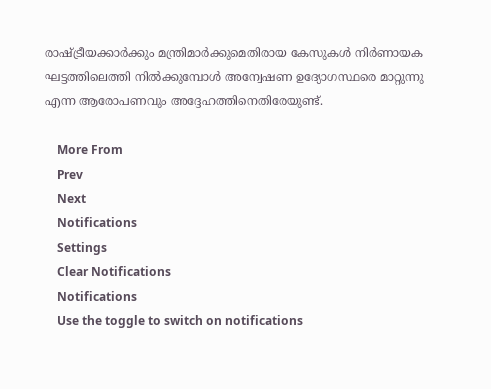രാഷ്ട്രീയക്കാര്‍ക്കും മന്ത്രിമാര്‍ക്കുമെതിരായ കേസുകള്‍ നിര്‍ണായക ഘട്ടത്തിലെത്തി നില്‍ക്കുമ്പോള്‍ അന്വേഷണ ഉദ്യോഗസ്ഥരെ മാറ്റുന്നു എന്ന ആരോപണവും അദ്ദേഹത്തിനെതിരേയുണ്ട്.

    More From
    Prev
    Next
    Notifications
    Settings
    Clear Notifications
    Notifications
    Use the toggle to switch on notifications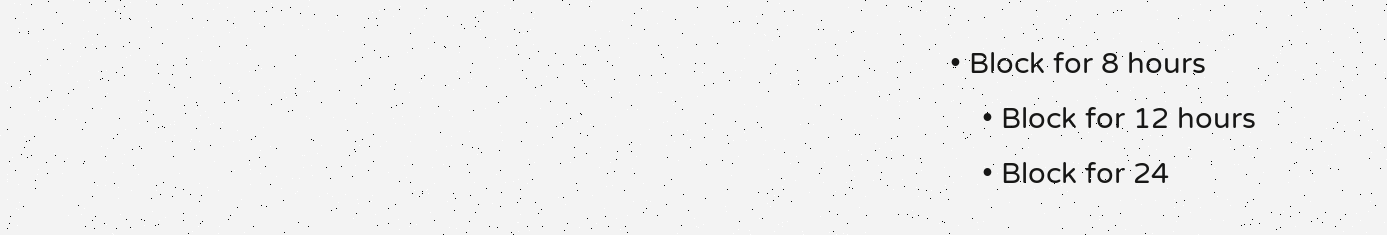• Block for 8 hours
    • Block for 12 hours
    • Block for 24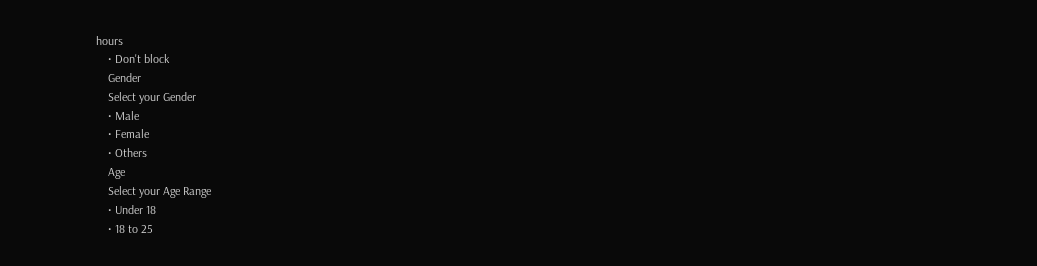hours
    • Don't block
    Gender
    Select your Gender
    • Male
    • Female
    • Others
    Age
    Select your Age Range
    • Under 18
    • 18 to 25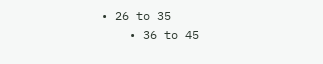• 26 to 35
    • 36 to 45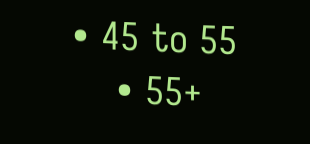• 45 to 55
    • 55+